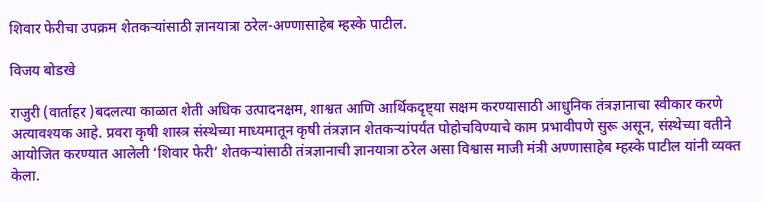शिवार फेरीचा उपक्रम शेतकऱ्यांसाठी ज्ञानयात्रा ठरेल-अण्णासाहेब म्हस्के पाटील.

विजय बोडखे

राजुरी (वार्ताहर )बदलत्या काळात शेती अधिक उत्पादनक्षम, शाश्वत आणि आर्थिकदृष्ट्या सक्षम करण्यासाठी आधुनिक तंत्रज्ञानाचा स्वीकार करणे अत्यावश्यक आहे. प्रवरा कृषी शास्त्र संस्थेच्या माध्यमातून कृषी तंत्रज्ञान शेतकऱ्यांपर्यंत पोहोचविण्याचे काम प्रभावीपणे सुरू असून, संस्थेच्या वतीने आयोजित करण्यात आलेली ‘शिवार फेरी’ शेतकऱ्यांसाठी तंत्रज्ञानाची ज्ञानयात्रा ठरेल असा विश्वास माजी मंत्री अण्णासाहेब म्हस्के पाटील यांनी व्यक्त केला.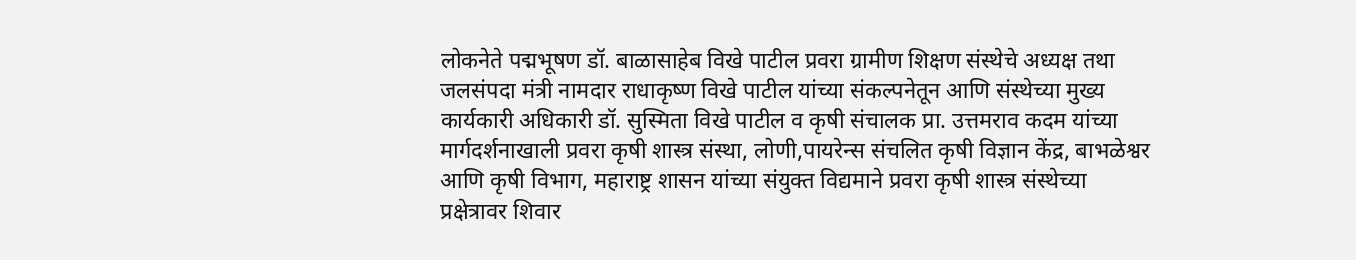लोकनेते पद्मभूषण डॉ. बाळासाहेब विखे पाटील प्रवरा ग्रामीण शिक्षण संस्थेचे अध्यक्ष तथा जलसंपदा मंत्री नामदार राधाकृष्ण विखे पाटील यांच्या संकल्पनेतून आणि संस्थेच्या मुख्य कार्यकारी अधिकारी डॉ. सुस्मिता विखे पाटील व कृषी संचालक प्रा. उत्तमराव कदम यांच्या मार्गदर्शनाखाली प्रवरा कृषी शास्त्र संस्था, लोणी,पायरेन्स संचलित कृषी विज्ञान केंद्र, बाभळेश्वर आणि कृषी विभाग, महाराष्ट्र शासन यांच्या संयुक्त विद्यमाने प्रवरा कृषी शास्त्र संस्थेच्या प्रक्षेत्रावर शिवार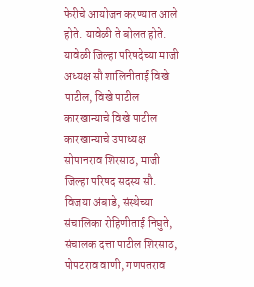फेरीचे आयोजन करण्यात आले होते. यावेळी ते बोलत होते. यावेळी जिल्हा परिषदेच्या माजी अध्यक्ष सौ शालिनीताई विखे पाटील, विखे पाटील कारखान्याचे विखे पाटील कारखान्याचे उपाध्यक्ष सोपानराव शिरसाठ, माजी जिल्हा परिषद सदस्य सौ. विजया अंबाडे, संस्थेच्या संचालिका रोहिणीताई निघुते, संचालक दत्ता पाटील शिरसाठ, पोपटराव वाणी, गणपतराव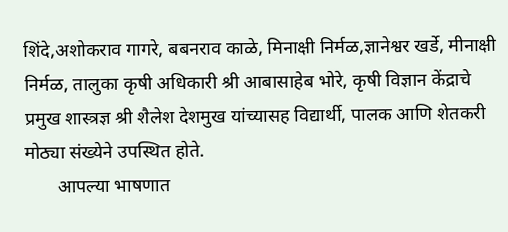शिंदे,अशोकराव गागरे, बबनराव काळे, मिनाक्षी निर्मळ,ज्ञानेश्वर खर्डे, मीनाक्षी निर्मळ, तालुका कृषी अधिकारी श्री आबासाहेब भोरे, कृषी विज्ञान केंद्राचे प्रमुख शास्त्रज्ञ श्री शैलेश देशमुख यांच्यासह विद्यार्थी, पालक आणि शेतकरी मोठ्या संख्येने उपस्थित होते.
       आपल्या भाषणात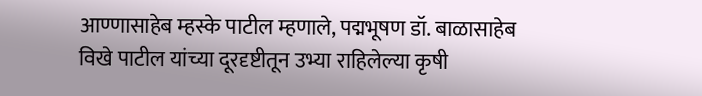आण्णासाहेब म्हस्के पाटील म्हणाले, पद्मभूषण डॉ. बाळासाहेब विखे पाटील यांच्या दूरदृष्टीतून उभ्या राहिलेल्या कृषी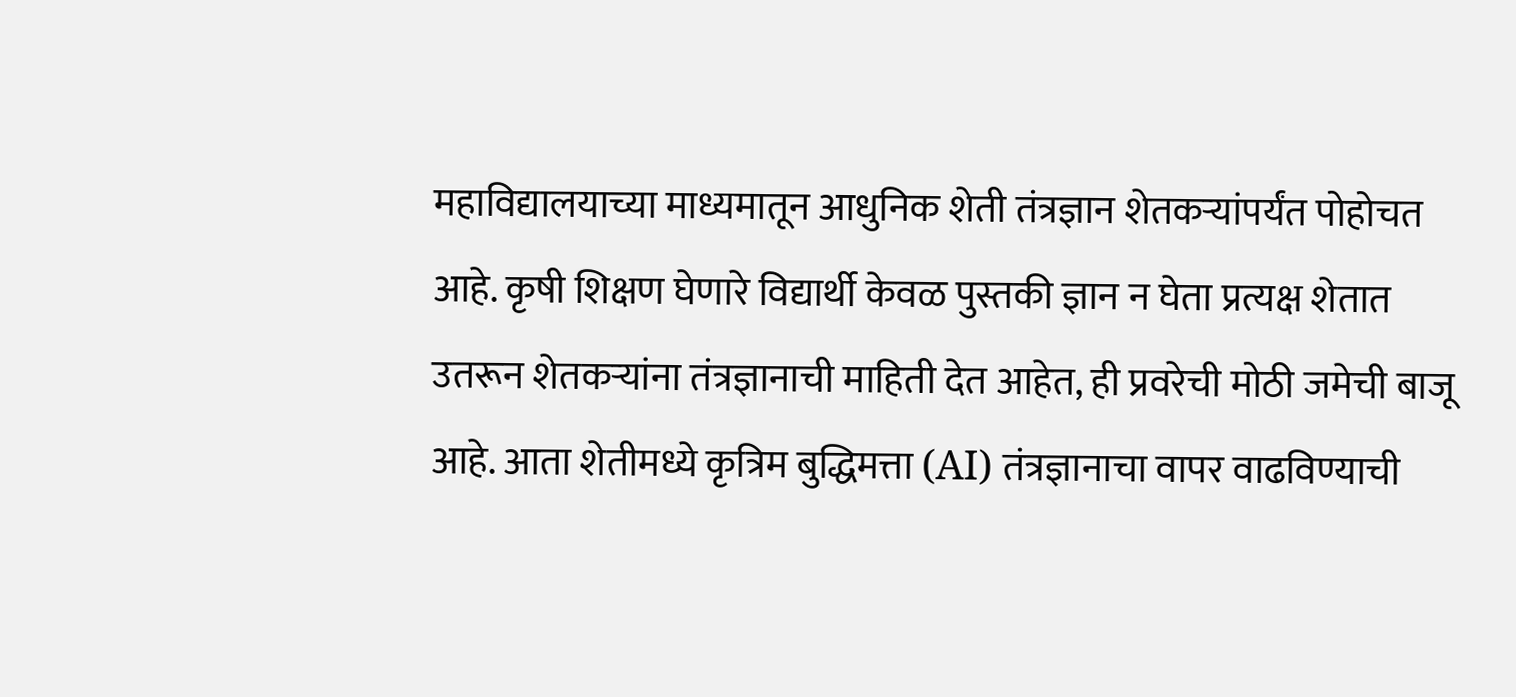महाविद्यालयाच्या माध्यमातून आधुनिक शेती तंत्रज्ञान शेतकऱ्यांपर्यंत पोहोचत आहे. कृषी शिक्षण घेणारे विद्यार्थी केवळ पुस्तकी ज्ञान न घेता प्रत्यक्ष शेतात उतरून शेतकऱ्यांना तंत्रज्ञानाची माहिती देत आहेत, ही प्रवरेची मोठी जमेची बाजू आहे. आता शेतीमध्ये कृत्रिम बुद्धिमत्ता (AI) तंत्रज्ञानाचा वापर वाढविण्याची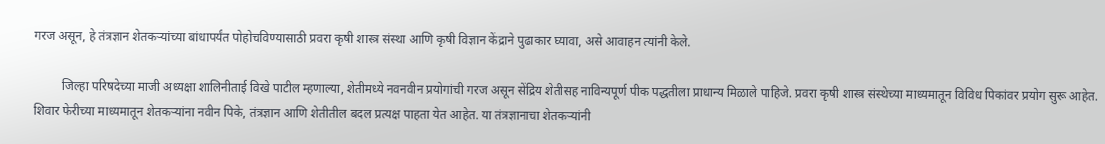गरज असून, हे तंत्रज्ञान शेतकऱ्यांच्या बांधापर्यंत पोहोचविण्यासाठी प्रवरा कृषी शास्त्र संस्था आणि कृषी विज्ञान केंद्राने पुढाकार घ्यावा, असे आवाहन त्यांनी केले.

         जिल्हा परिषदेच्या माजी अध्यक्षा शालिनीताई विखे पाटील म्हणाल्या, शेतीमध्ये नवनवीन प्रयोगांची गरज असून सेंद्रिय शेतीसह नाविन्यपूर्ण पीक पद्धतीला प्राधान्य मिळाले पाहिजे. प्रवरा कृषी शास्त्र संस्थेच्या माध्यमातून विविध पिकांवर प्रयोग सुरू आहेत. शिवार फेरीच्या माध्यमातून शेतकऱ्यांना नवीन पिके, तंत्रज्ञान आणि शेतीतील बदल प्रत्यक्ष पाहता येत आहेत. या तंत्रज्ञानाचा शेतकऱ्यांनी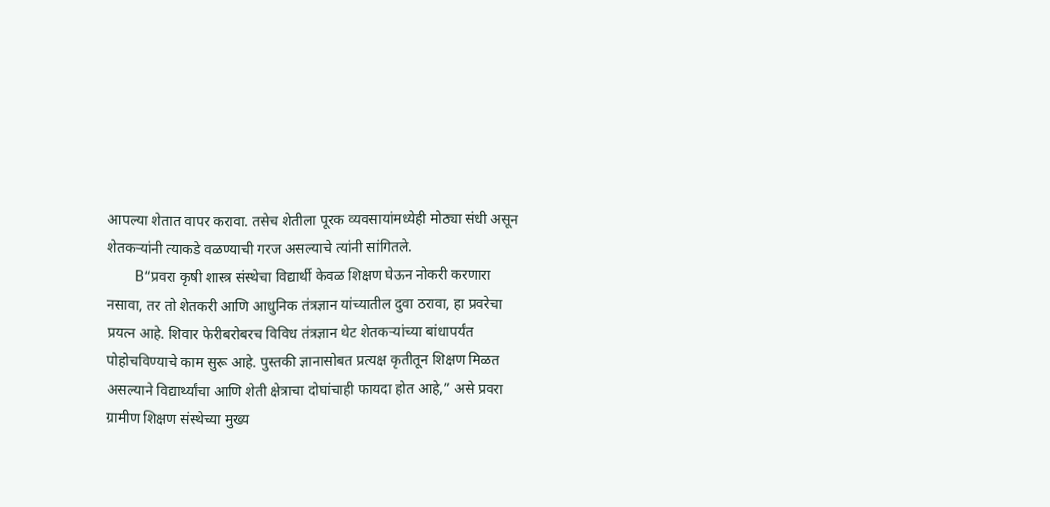आपल्या शेतात वापर करावा. तसेच शेतीला पूरक व्यवसायांमध्येही मोठ्या संधी असून शेतकऱ्यांनी त्याकडे वळण्याची गरज असल्याचे त्यांनी सांगितले.
       B“प्रवरा कृषी शास्त्र संस्थेचा विद्यार्थी केवळ शिक्षण घेऊन नोकरी करणारा नसावा, तर तो शेतकरी आणि आधुनिक तंत्रज्ञान यांच्यातील दुवा ठरावा, हा प्रवरेचा प्रयत्न आहे. शिवार फेरीबरोबरच विविध तंत्रज्ञान थेट शेतकऱ्यांच्या बांधापर्यंत पोहोचविण्याचे काम सुरू आहे. पुस्तकी ज्ञानासोबत प्रत्यक्ष कृतीतून शिक्षण मिळत असल्याने विद्यार्थ्यांचा आणि शेती क्षेत्राचा दोघांचाही फायदा होत आहे,” असे प्रवरा ग्रामीण शिक्षण संस्थेच्या मुख्य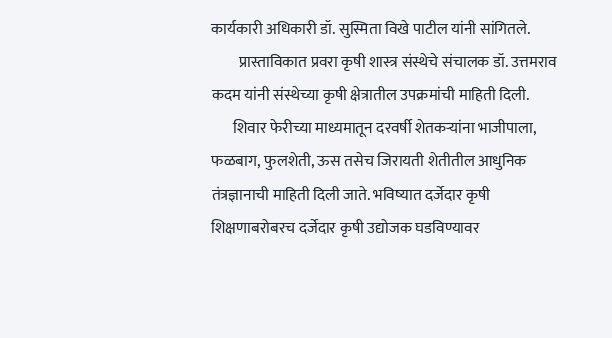कार्यकारी अधिकारी डॉ. सुस्मिता विखे पाटील यांनी सांगितले.
         प्रास्ताविकात प्रवरा कृषी शास्त्र संस्थेचे संचालक डॉ. उत्तमराव कदम यांनी संस्थेच्या कृषी क्षेत्रातील उपक्रमांची माहिती दिली.
       शिवार फेरीच्या माध्यमातून दरवर्षी शेतकऱ्यांना भाजीपाला, फळबाग, फुलशेती, ऊस तसेच जिरायती शेतीतील आधुनिक तंत्रज्ञानाची माहिती दिली जाते. भविष्यात दर्जेदार कृषी शिक्षणाबरोबरच दर्जेदार कृषी उद्योजक घडविण्यावर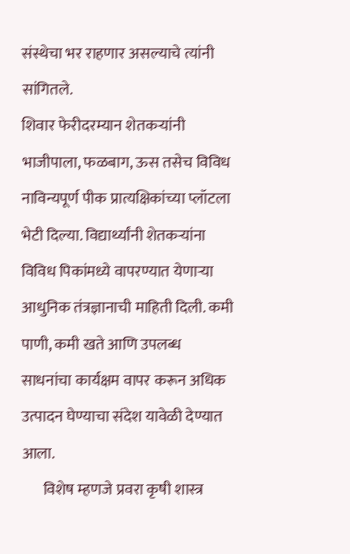संस्थेचा भर राहणार असल्याचे त्यांनी सांगितले.
शिवार फेरीदरम्यान शेतकऱ्यांनी भाजीपाला, फळबाग, ऊस तसेच विविध नाविन्यपूर्ण पीक प्रात्यक्षिकांच्या प्लॉटला भेटी दिल्या. विद्यार्थ्यांनी शेतकऱ्यांना विविध पिकांमध्ये वापरण्यात येणाऱ्या आधुनिक तंत्रज्ञानाची माहिती दिली. कमी पाणी, कमी खते आणि उपलब्ध साधनांचा कार्यक्षम वापर करून अधिक उत्पादन घेण्याचा संदेश यावेळी देण्यात आला.
       विशेष म्हणजे प्रवरा कृषी शास्त्र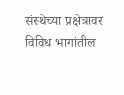संस्थेच्या प्रक्षेत्रावर विविध भागांतील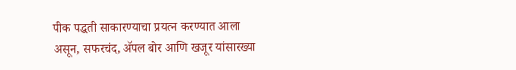पीक पद्धती साकारण्याचा प्रयत्न करण्यात आला असून, सफरचंद, ॲपल बोर आणि खजूर यांसारख्या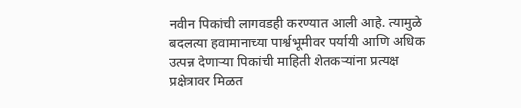नवीन पिकांची लागवडही करण्यात आली आहे. त्यामुळे बदलत्या हवामानाच्या पार्श्वभूमीवर पर्यायी आणि अधिक उत्पन्न देणाऱ्या पिकांची माहिती शेतकऱ्यांना प्रत्यक्ष प्रक्षेत्रावर मिळत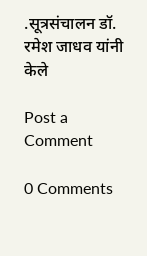.सूत्रसंचालन डॉ. रमेश जाधव यांनी केले

Post a Comment

0 Comments